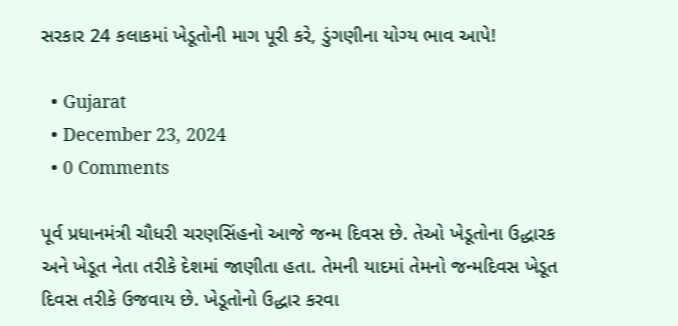સરકાર 24 કલાકમાં ખેડૂતોની માગ પૂરી કરે, ડુંગણીના યોગ્ય ભાવ આપે!

  • Gujarat
  • December 23, 2024
  • 0 Comments

પૂર્વ પ્રધાનમંત્રી ચૌધરી ચરણસિંહનો આજે જન્મ દિવસ છે. તેઓ ખેડૂતોના ઉદ્ધારક અને ખેડૂત નેતા તરીકે દેશમાં જાણીતા હતા. તેમની યાદમાં તેમનો જન્મદિવસ ખેડૂત દિવસ તરીકે ઉજવાય છે. ખેડૂતોનો ઉદ્ધાર કરવા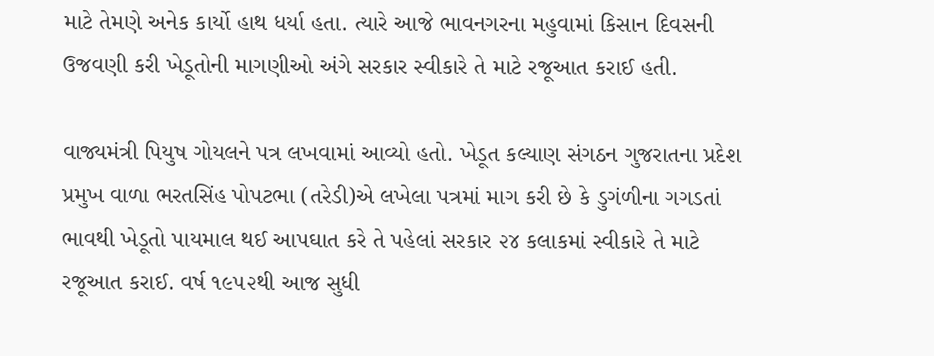માટે તેમણે અનેક કાર્યો હાથ ધર્યા હતા. ત્યારે આજે ભાવનગરના મહુવામાં કિસાન દિવસની ઉજવણી કરી ખેડૂતોની માગણીઓ અંગે સરકાર સ્વીકારે તે માટે રજૂઆત કરાઈ હતી.

વાજ્યમંત્રી પિયુષ ગોયલને પત્ર લખવામાં આવ્યો હતો. ખેડૂત કલ્યાણ સંગઠન ગુજરાતના પ્રદેશ પ્રમુખ વાળા ભરતસિંહ પોપટભા (તરેડી)એ લખેલા પત્રમાં માગ કરી છે કે ડુગંળીના ગગડતાં ભાવથી ખેડૂતો પાયમાલ થઈ આપઘાત કરે તે પહેલાં સરકાર ૨૪ કલાકમાં સ્વીકારે તે માટે રજૂઆત કરાઈ. વર્ષ ૧૯૫૨થી આજ સુધી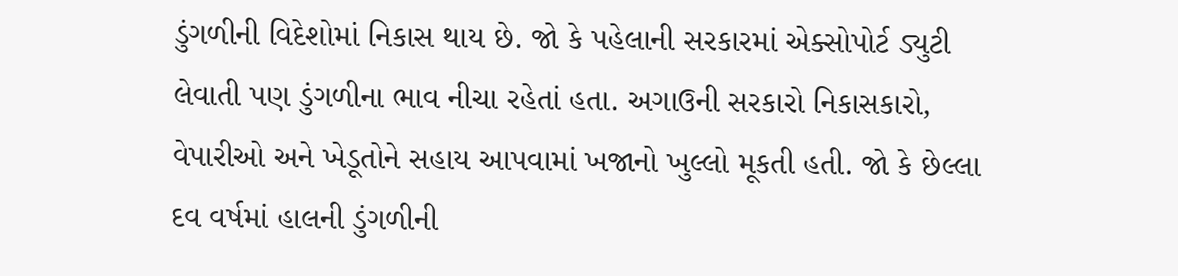ડુંગળીની વિદેશોમાં નિકાસ થાય છે. જો કે પહેલાની સરકારમાં એક્સોપોર્ટ ડ્યુટી લેવાતી પણ ડુંગળીના ભાવ નીચા રહેતાં હતા. અગાઉની સરકારો નિકાસકારો, વેપારીઓ અને ખેડૂતોને સહાય આપવામાં ખજાનો ખુલ્લો મૂકતી હતી. જો કે છેલ્લા દવ વર્ષમાં હાલની ડુંગળીની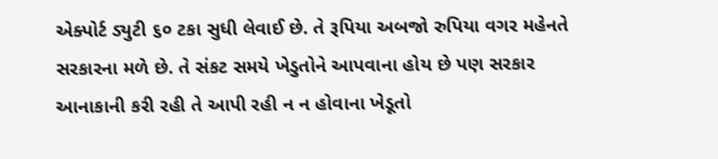એક્પોર્ટ ડ્યુટી ૬૦ ટકા સુધી લેવાઈ છે. તે રૂપિયા અબજો રુપિયા વગર મહેનતે સરકારના મળે છે. તે સંકટ સમયે ખેડુતોને આપવાના હોય છે પણ સરકાર આનાકાની કરી રહી તે આપી રહી ન ન હોવાના ખેડૂતો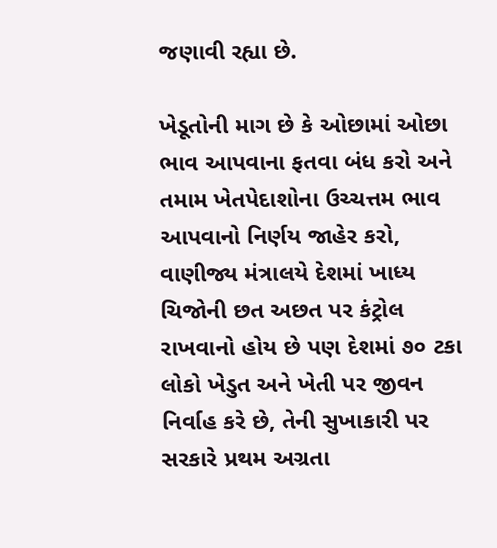જણાવી રહ્યા છે.

ખેડૂતોની માગ છે કે ઓછામાં ઓછા ભાવ આપવાના ફતવા બંધ કરો અને તમામ ખેતપેદાશોના ઉચ્ચત્તમ ભાવ આપવાનો નિર્ણય જાહેર કરો, વાણીજ્ય મંત્રાલયે દેશમાં ખાધ્ય ચિજોની છત અછત પર કંટ્રોલ રાખવાનો હોય છે પણ દેશમાં ૭૦ ટકા લોકો ખેડુત અને ખેતી પર જીવન નિર્વાહ કરે છે, તેની સુખાકારી પર સરકારે પ્રથમ અગ્રતા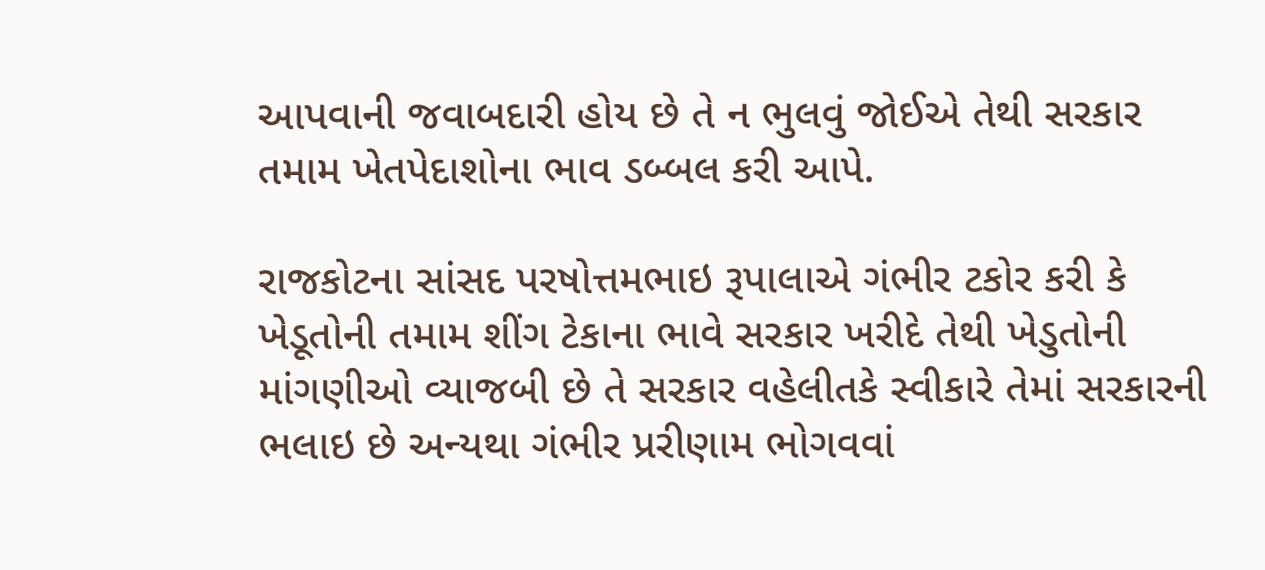આપવાની જવાબદારી હોય છે તે ન ભુલવું જોઈએ તેથી સરકાર તમામ ખેતપેદાશોના ભાવ ડબ્બલ કરી આપે.

રાજકોટના સાંસદ પરષોત્તમભાઇ રૂપાલાએ ગંભીર ટકોર કરી કે ખેડૂતોની તમામ શીંગ ટેકાના ભાવે સરકાર ખરીદે તેથી ખેડુતોની માંગણીઓ વ્યાજબી છે તે સરકાર વહેલીતકે સ્વીકારે તેમાં સરકારની ભલાઇ છે અન્યથા ગંભીર પ્રરીણામ ભોગવવાં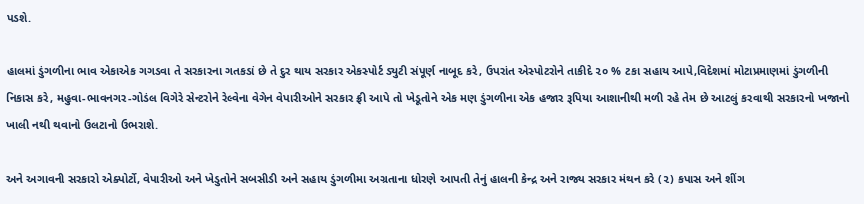પડશે.

હાલમાં ડુંગળીના ભાવ એકાએક ગગડવા તે સરકારના ગતકડાં છે તે દુર થાય સરકાર એકસ્પોર્ટ ડ્યુટી સંપૂર્ણ નાબૂદ કરે, ઉપરાંત એસ્પોટરોને તાકીદે ૨૦ % ટકા સહાય આપે,વિદેશમાં મોટાપ્રમાણમાં ડુંગળીની નિકાસ કરે, મહુવા-ભાવનગર-ગોડંલ વિગેરે સેન્ટરોને રેલ્વેના વેગેન વેપારીઓને સરકાર ફ્રી આપે તો ખેડૂતોને એક મણ ડુંગળીના એક હજાર રૂપિયા આશાનીથી મળી રહે તેમ છે આટલું કરવાથી સરકારનો ખજાનો ખાલી નથી થવાનો ઉલટાનો ઉભરાશે.

અને અગાવની સરકારો એક્પોર્ટો, વેપારીઓ અને ખેડુતોને સબસીડી અને સહાય ડુંગળીમા અગ્રતાના ધોરણે આપતી તેનું હાલની કેન્દ્ર અને રાજ્ય સરકાર મંથન કરે (૨) કપાસ અને શીંગ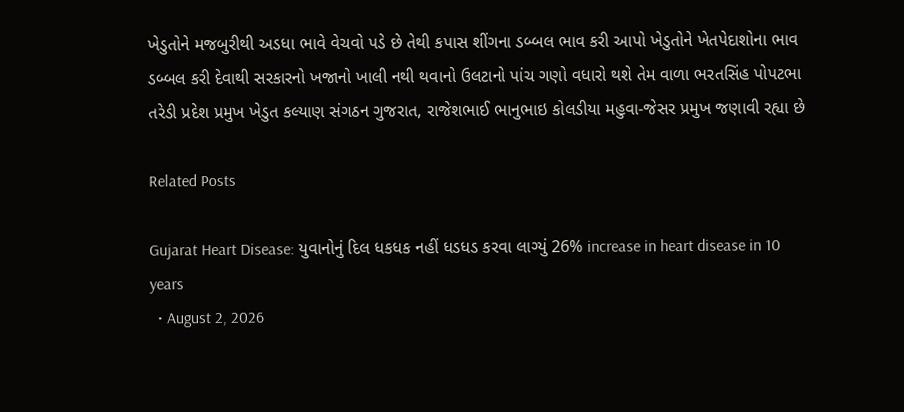ખેડુતોને મજબુરીથી અડધા ભાવે વેચવો પડે છે તેથી કપાસ શીંગના ડબ્બલ ભાવ કરી આપો ખેડુતોને ખેતપેદાશોના ભાવ ડબ્બલ કરી દેવાથી સરકારનો ખજાનો ખાલી નથી થવાનો ઉલટાનો પાંચ ગણો વધારો થશે તેમ વાળા ભરતસિંહ પોપટભા તરેડી પ્રદેશ પ્રમુખ ખેડુત કલ્યાણ સંગઠન ગુજરાત, રાજેશભાઈ ભાનુભાઇ કોલડીયા મહુવા-જેસર પ્રમુખ જણાવી રહ્યા છે

Related Posts

Gujarat Heart Disease: યુવાનોનું દિલ ધકધક નહીં ધડધડ કરવા લાગ્યું 26% increase in heart disease in 10 years
  • August 2, 2026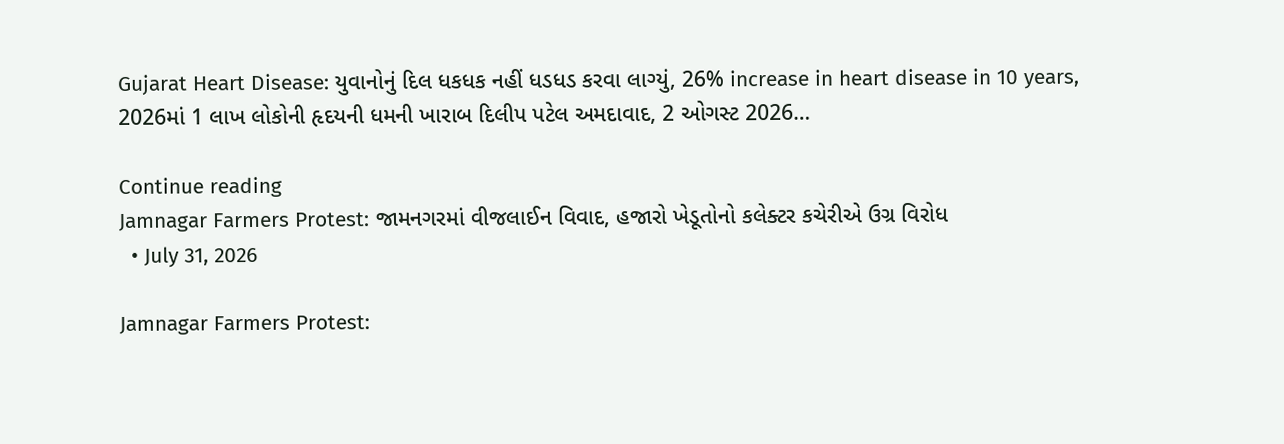Gujarat Heart Disease: યુવાનોનું દિલ ધકધક નહીં ધડધડ કરવા લાગ્યું, 26% increase in heart disease in 10 years, 2026માં 1 લાખ લોકોની હૃદયની ધમની ખારાબ દિલીપ પટેલ અમદાવાદ, 2 ઓગસ્ટ 2026…

Continue reading
Jamnagar Farmers Protest: જામનગરમાં વીજલાઈન વિવાદ, હજારો ખેડૂતોનો કલેક્ટર કચેરીએ ઉગ્ર વિરોધ
  • July 31, 2026

Jamnagar Farmers Protest: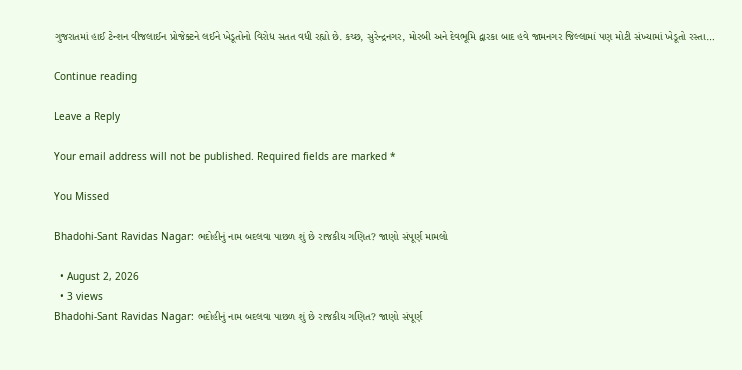ગુજરાતમાં હાઈ ટેન્શન વીજલાઈન પ્રોજેક્ટને લઈને ખેડૂતોનો વિરોધ સતત વધી રહ્યો છે. કચ્છ, સુરેન્દ્રનગર, મોરબી અને દેવભૂમિ દ્વારકા બાદ હવે જામનગર જિલ્લામાં પણ મોટી સંખ્યામાં ખેડૂતો રસ્તા…

Continue reading

Leave a Reply

Your email address will not be published. Required fields are marked *

You Missed

Bhadohi-Sant Ravidas Nagar: ભદોહીનું નામ બદલવા પાછળ શું છે રાજકીય ગણિત? જાણો સંપૂર્ણ મામલો

  • August 2, 2026
  • 3 views
Bhadohi-Sant Ravidas Nagar: ભદોહીનું નામ બદલવા પાછળ શું છે રાજકીય ગણિત? જાણો સંપૂર્ણ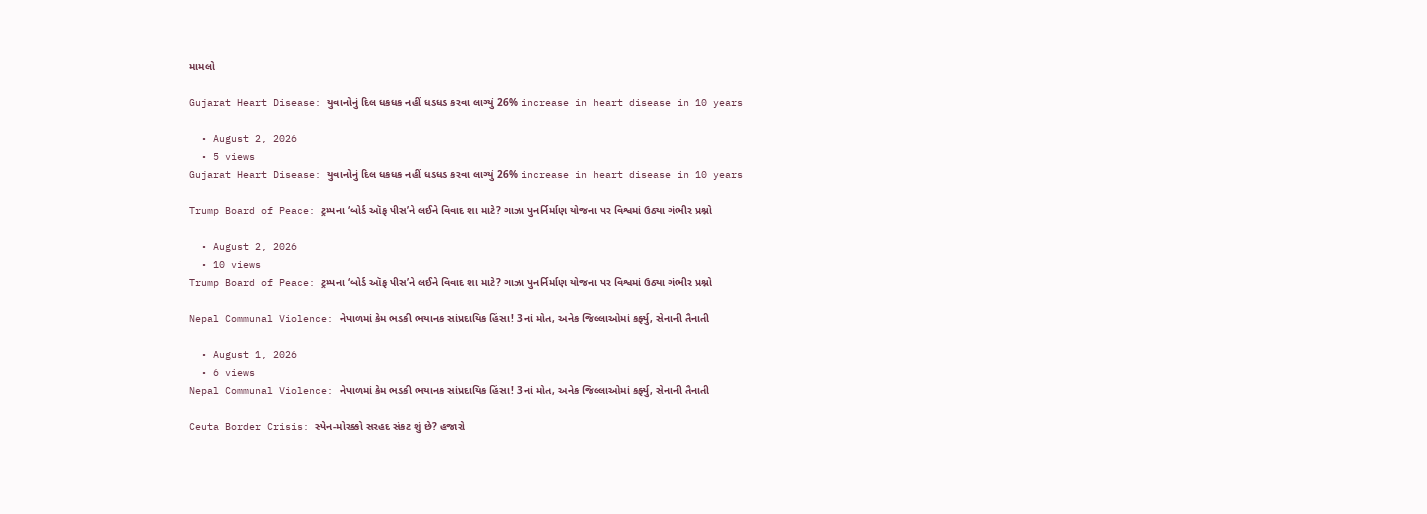મામલો

Gujarat Heart Disease: યુવાનોનું દિલ ધકધક નહીં ધડધડ કરવા લાગ્યું 26% increase in heart disease in 10 years

  • August 2, 2026
  • 5 views
Gujarat Heart Disease: યુવાનોનું દિલ ધકધક નહીં ધડધડ કરવા લાગ્યું 26% increase in heart disease in 10 years

Trump Board of Peace: ટ્રમ્પના ‘બોર્ડ ઑફ પીસ’ને લઈને વિવાદ શા માટે? ગાઝા પુનર્નિર્માણ યોજના પર વિશ્વમાં ઉઠ્યા ગંભીર પ્રશ્નો

  • August 2, 2026
  • 10 views
Trump Board of Peace: ટ્રમ્પના ‘બોર્ડ ઑફ પીસ’ને લઈને વિવાદ શા માટે? ગાઝા પુનર્નિર્માણ યોજના પર વિશ્વમાં ઉઠ્યા ગંભીર પ્રશ્નો

Nepal Communal Violence: નેપાળમાં કેમ ભડકી ભયાનક સાંપ્રદાયિક હિંસા! 3નાં મોત, અનેક જિલ્લાઓમાં કર્ફ્યુ, સેનાની તૈનાતી

  • August 1, 2026
  • 6 views
Nepal Communal Violence: નેપાળમાં કેમ ભડકી ભયાનક સાંપ્રદાયિક હિંસા! 3નાં મોત, અનેક જિલ્લાઓમાં કર્ફ્યુ, સેનાની તૈનાતી

Ceuta Border Crisis: સ્પેન-મોરક્કો સરહદ સંકટ શું છે? હજારો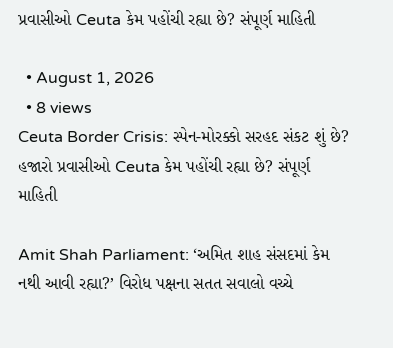પ્રવાસીઓ Ceuta કેમ પહોંચી રહ્યા છે? સંપૂર્ણ માહિતી

  • August 1, 2026
  • 8 views
Ceuta Border Crisis: સ્પેન-મોરક્કો સરહદ સંકટ શું છે? હજારો પ્રવાસીઓ Ceuta કેમ પહોંચી રહ્યા છે? સંપૂર્ણ માહિતી

Amit Shah Parliament: ‘અમિત શાહ સંસદમાં કેમ નથી આવી રહ્યા?’ વિરોધ પક્ષના સતત સવાલો વચ્ચે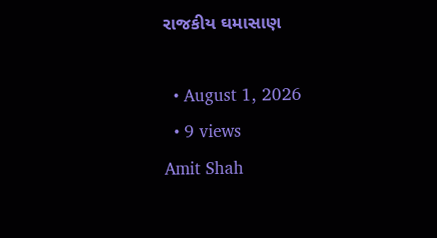રાજકીય ઘમાસાણ

  • August 1, 2026
  • 9 views
Amit Shah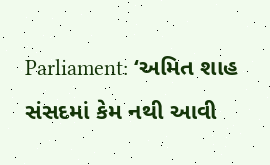Parliament: ‘અમિત શાહ સંસદમાં કેમ નથી આવી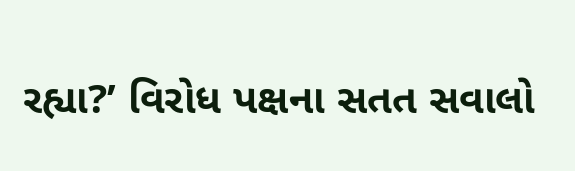રહ્યા?’ વિરોધ પક્ષના સતત સવાલો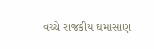વચ્ચે રાજકીય ઘમાસાણ